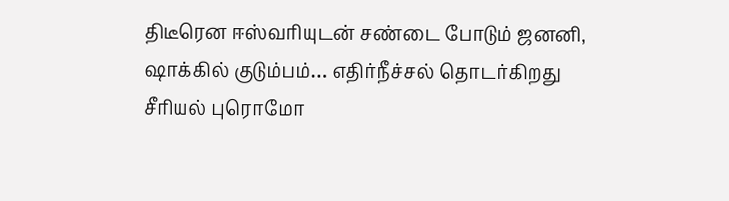திடீரென ஈஸ்வரியுடன் சண்டை போடும் ஜனனி, ஷாக்கில் குடும்பம்… எதிர்நீச்சல் தொடர்கிறது சீரியல் புரொமோ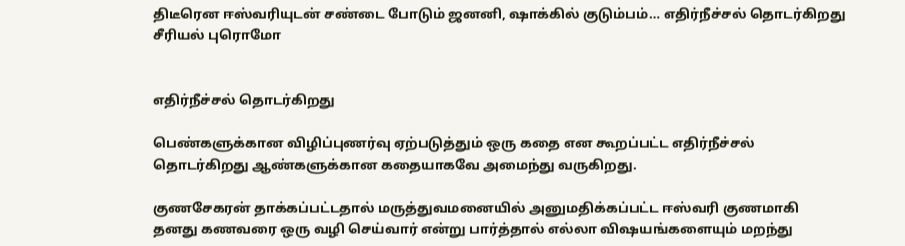திடீரென ஈஸ்வரியுடன் சண்டை போடும் ஜனனி, ஷாக்கில் குடும்பம்… எதிர்நீச்சல் தொடர்கிறது சீரியல் புரொமோ


எதிர்நீச்சல் தொடர்கிறது

பெண்களுக்கான விழிப்புணர்வு ஏற்படுத்தும் ஒரு கதை என கூறப்பட்ட எதிர்நீச்சல் தொடர்கிறது ஆண்களுக்கான கதையாகவே அமைந்து வருகிறது.

குணசேகரன் தாக்கப்பட்டதால் மருத்துவமனையில் அனுமதிக்கப்பட்ட ஈஸ்வரி குணமாகி தனது கணவரை ஒரு வழி செய்வார் என்று பார்த்தால் எல்லா விஷயங்களையும் மறந்து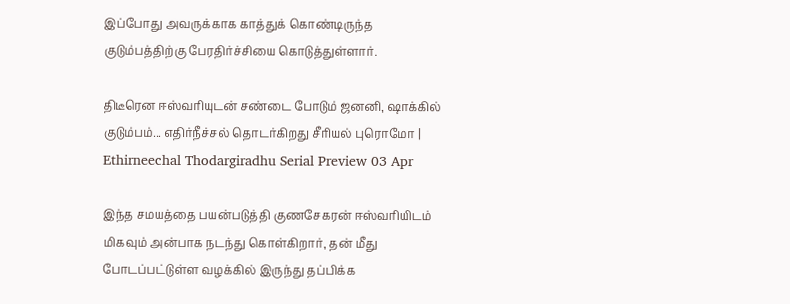இப்போது அவருக்காக காத்துக் கொண்டிருந்த குடும்பத்திற்கு பேரதிர்ச்சியை கொடுத்துள்ளார்.

திடீரென ஈஸ்வரியுடன் சண்டை போடும் ஜனனி, ஷாக்கில் குடும்பம்... எதிர்நீச்சல் தொடர்கிறது சீரியல் புரொமோ | Ethirneechal Thodargiradhu Serial Preview 03 Apr

இந்த சமயத்தை பயன்படுத்தி குணசேகரன் ஈஸ்வரியிடம் மிகவும் அன்பாக நடந்து கொள்கிறார், தன் மீது போடப்பட்டுள்ள வழக்கில் இருந்து தப்பிக்க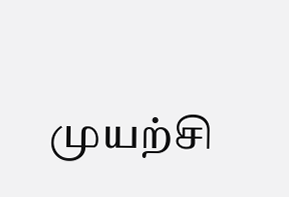முயற்சி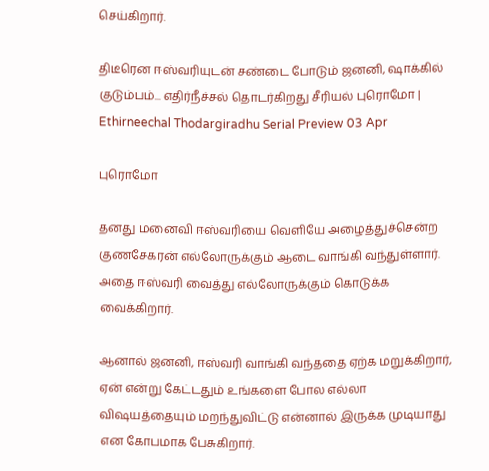செய்கிறார்.

திடீரென ஈஸ்வரியுடன் சண்டை போடும் ஜனனி, ஷாக்கில் குடும்பம்... எதிர்நீச்சல் தொடர்கிறது சீரியல் புரொமோ | Ethirneechal Thodargiradhu Serial Preview 03 Apr

புரொமோ

தனது மனைவி ஈஸ்வரியை வெளியே அழைத்துச்சென்ற குணசேகரன் எல்லோருக்கும் ஆடை வாங்கி வந்துள்ளார். அதை ஈஸ்வரி வைத்து எல்லோருக்கும் கொடுக்க வைக்கிறார்.

ஆனால் ஜனனி, ஈஸ்வரி வாங்கி வந்ததை ஏற்க மறுக்கிறார், ஏன் என்று கேட்டதும் உங்களை போல எல்லா விஷயத்தையும் மறந்துவிட்டு என்னால் இருக்க முடியாது என கோபமாக பேசுகிறார்.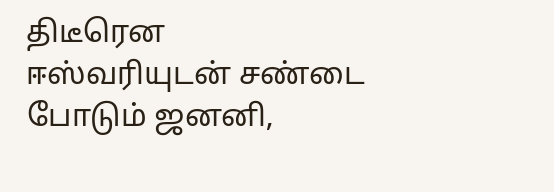திடீரென ஈஸ்வரியுடன் சண்டை போடும் ஜனனி,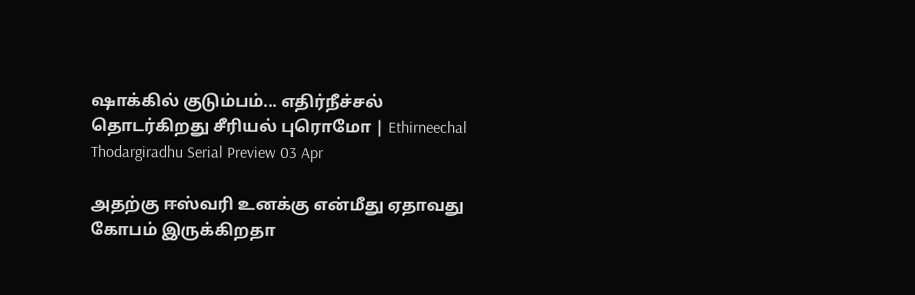ஷாக்கில் குடும்பம்... எதிர்நீச்சல் தொடர்கிறது சீரியல் புரொமோ | Ethirneechal Thodargiradhu Serial Preview 03 Apr

அதற்கு ஈஸ்வரி உனக்கு என்மீது ஏதாவது கோபம் இருக்கிறதா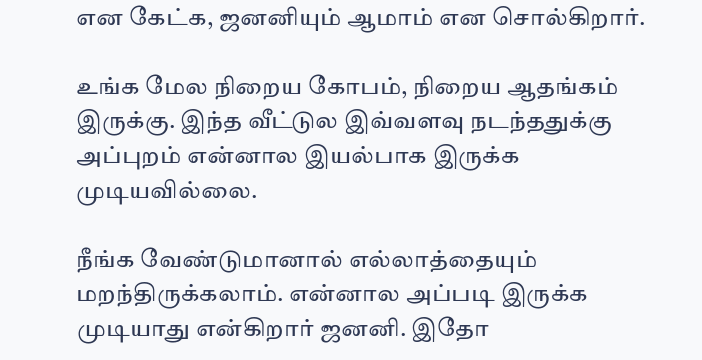என கேட்க, ஜனனியும் ஆமாம் என சொல்கிறார்.

உங்க மேல நிறைய கோபம், நிறைய ஆதங்கம் இருக்கு. இந்த வீட்டுல இவ்வளவு நடந்ததுக்கு அப்புறம் என்னால இயல்பாக இருக்க முடியவில்லை.

நீங்க வேண்டுமானால் எல்லாத்தையும் மறந்திருக்கலாம். என்னால அப்படி இருக்க முடியாது என்கிறார் ஜனனி. இதோ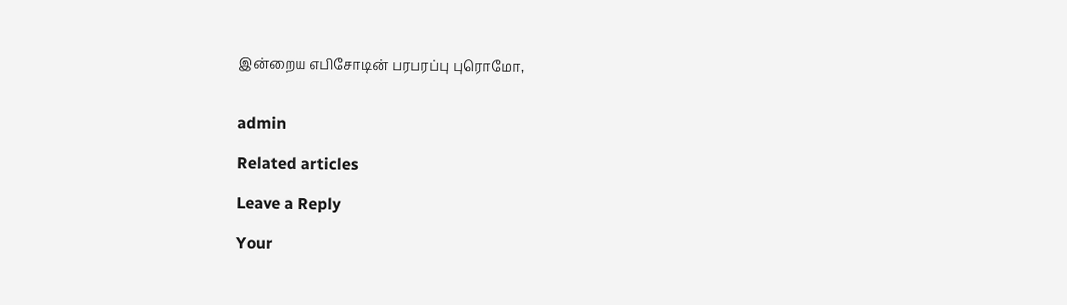இன்றைய எபிசோடின் பரபரப்பு புரொமோ,


admin

Related articles

Leave a Reply

Your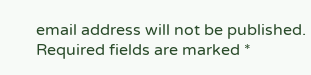email address will not be published. Required fields are marked *